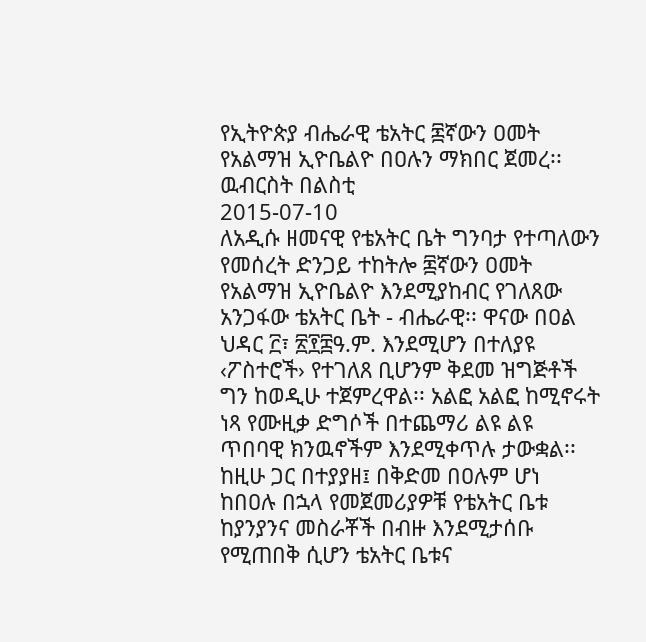የኢትዮጵያ ብሔራዊ ቴአትር ፷ኛውን ዐመት የአልማዝ ኢዮቤልዮ በዐሉን ማክበር ጀመረ፡፡
ዉብርስት በልስቲ
2015-07-10
ለአዲሱ ዘመናዊ የቴአትር ቤት ግንባታ የተጣለውን የመሰረት ድንጋይ ተከትሎ ፷ኛውን ዐመት የአልማዝ ኢዮቤልዮ እንደሚያከብር የገለጸው አንጋፋው ቴአትር ቤት - ብሔራዊ፡፡ ዋናው በዐል ህዳር ፫፣ ፳፻፰ዓ.ም. እንደሚሆን በተለያዩ ‹ፖስተሮች› የተገለጸ ቢሆንም ቅደመ ዝግጅቶች ግን ከወዲሁ ተጀምረዋል፡፡ አልፎ አልፎ ከሚኖሩት ነጻ የሙዚቃ ድግሶች በተጨማሪ ልዩ ልዩ ጥበባዊ ክንዉኖችም እንደሚቀጥሉ ታውቋል፡፡ ከዚሁ ጋር በተያያዘ፤ በቅድመ በዐሉም ሆነ ከበዐሉ በኋላ የመጀመሪያዎቹ የቴአትር ቤቱ ከያንያንና መስራቾች በብዙ እንደሚታሰቡ የሚጠበቅ ሲሆን ቴአትር ቤቱና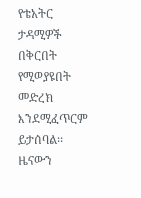የቴአትር ታዳሚዎች በቅርበት የሚወያዩበት መድረክ እንደሚፈጥርም ይታሰባል፡፡
ዜናውን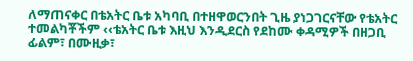ለማጠናቀር በቴአትር ቤቱ አካባቢ በተዘዋወርንበት ጊዜ ያነጋገርናቸው የቴአትር ተመልካቾችም ‹‹ቴአትር ቤቱ እዚህ እንዲደርስ የደከሙ ቀዳሚዎች በዘጋቢ ፊልም፣ በሙዚቃ፣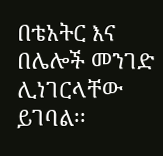በቴአትር እና በሌሎች መንገድ ሊነገርላቸው ይገባል፡፡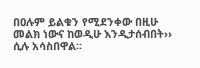በዐሉም ይልቁን የሚደንቀው በዚሁ መልክ ነውና ከወዲሁ እንዲታሰብበት›› ሲሉ አሳስበዋል፡፡